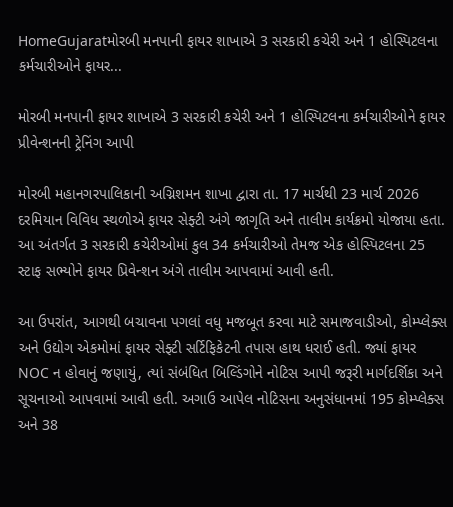HomeGujaratમોરબી મનપાની ફાયર શાખાએ 3 સરકારી કચેરી અને 1 હોસ્પિટલના કર્મચારીઓને ફાયર...

મોરબી મનપાની ફાયર શાખાએ 3 સરકારી કચેરી અને 1 હોસ્પિટલના કર્મચારીઓને ફાયર પ્રીવેન્શનની ટ્રેનિંગ આપી

મોરબી મહાનગરપાલિકાની અગ્નિશમન શાખા દ્વારા તા. 17 માર્ચથી 23 માર્ચ 2026 દરમિયાન વિવિધ સ્થળોએ ફાયર સેફ્ટી અંગે જાગૃતિ અને તાલીમ કાર્યક્રમો યોજાયા હતા. આ અંતર્ગત 3 સરકારી કચેરીઓમાં કુલ 34 કર્મચારીઓ તેમજ એક હોસ્પિટલના 25 સ્ટાફ સભ્યોને ફાયર પ્રિવેન્શન અંગે તાલીમ આપવામાં આવી હતી.

આ ઉપરાંત, આગથી બચાવના પગલાં વધુ મજબૂત કરવા માટે સમાજવાડીઓ, કોમ્પ્લેક્સ અને ઉદ્યોગ એકમોમાં ફાયર સેફ્ટી સર્ટિફિકેટની તપાસ હાથ ધરાઈ હતી. જ્યાં ફાયર NOC ન હોવાનું જણાયું, ત્યાં સંબંધિત બિલ્ડિંગોને નોટિસ આપી જરૂરી માર્ગદર્શિકા અને સૂચનાઓ આપવામાં આવી હતી. અગાઉ આપેલ નોટિસના અનુસંધાનમાં 195 કોમ્પ્લેક્સ અને 38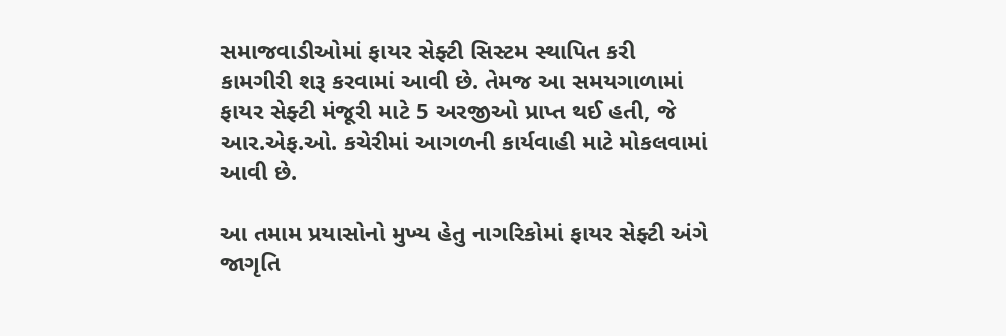સમાજવાડીઓમાં ફાયર સેફ્ટી સિસ્ટમ સ્થાપિત કરી કામગીરી શરૂ કરવામાં આવી છે. તેમજ આ સમયગાળામાં ફાયર સેફ્ટી મંજૂરી માટે 5 અરજીઓ પ્રાપ્ત થઈ હતી, જે આર.એફ.ઓ. કચેરીમાં આગળની કાર્યવાહી માટે મોકલવામાં આવી છે.

આ તમામ પ્રયાસોનો મુખ્ય હેતુ નાગરિકોમાં ફાયર સેફ્ટી અંગે જાગૃતિ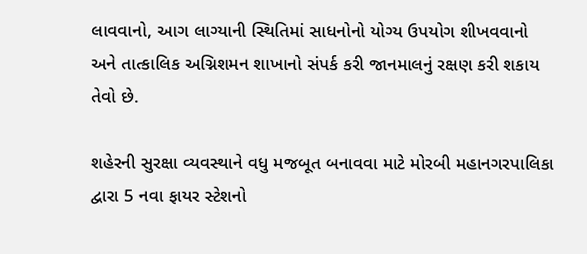લાવવાનો, આગ લાગ્યાની સ્થિતિમાં સાધનોનો યોગ્ય ઉપયોગ શીખવવાનો અને તાત્કાલિક અગ્નિશમન શાખાનો સંપર્ક કરી જાનમાલનું રક્ષણ કરી શકાય તેવો છે.

શહેરની સુરક્ષા વ્યવસ્થાને વધુ મજબૂત બનાવવા માટે મોરબી મહાનગરપાલિકા દ્વારા 5 નવા ફાયર સ્ટેશનો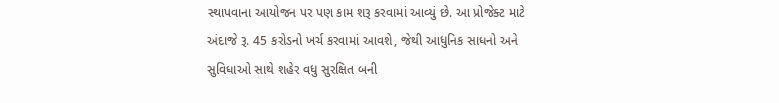સ્થાપવાના આયોજન પર પણ કામ શરૂ કરવામાં આવ્યું છે. આ પ્રોજેક્ટ માટે અંદાજે રૂ. 45 કરોડનો ખર્ચ કરવામાં આવશે, જેથી આધુનિક સાધનો અને સુવિધાઓ સાથે શહેર વધુ સુરક્ષિત બની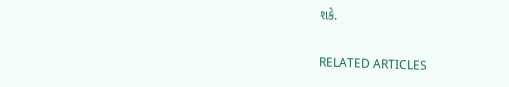શકે.

RELATED ARTICLES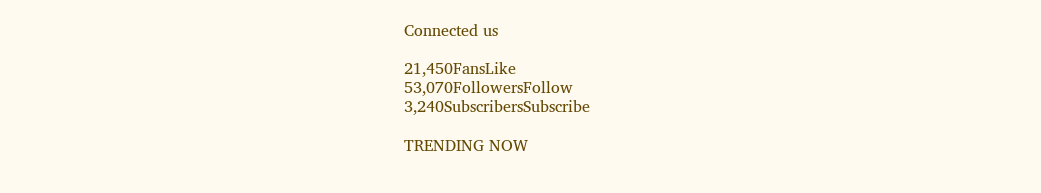Connected us

21,450FansLike
53,070FollowersFollow
3,240SubscribersSubscribe

TRENDING NOW